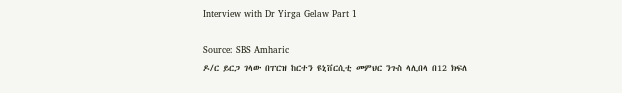Interview with Dr Yirga Gelaw Part 1

Source: SBS Amharic
ዶ/ር ይርጋ ገላው በፐርዝ ከርተን ዩኒቨርሲቲ መምህር ንጉስ ላሊበላ በ12 ክፍለ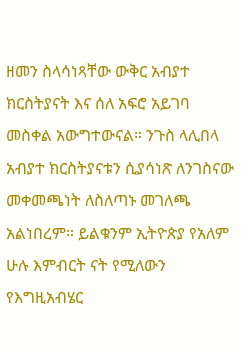ዘመን ስላሳነጻቸው ውቅር አብያተ ክርስትያናት እና ሰለ አፍሮ አይገባ መስቀል አውግተውናል። ንጉስ ላሊበላ አብያተ ክርስትያናቱን ሲያሳነጽ ለንገስናው መቀመጫነት ለስለጣኑ መገለጫ አልነበረም። ይልቁንም ኢትዮጵያ የአለም ሁሉ እምብርት ናት የሚለውን የእግዚአብሄር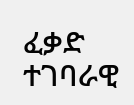ፈቃድ ተገባራዊ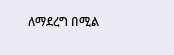ለማደረግ በሚል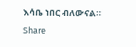እሳቤ ነበር ብለውናል።
Share